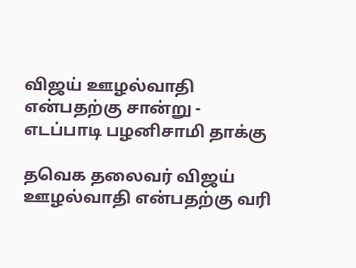விஜய் ஊழல்வாதி என்பதற்கு சான்று - எடப்பாடி பழனிசாமி தாக்கு

தவெக தலைவர் விஜய் ஊழல்வாதி என்பதற்கு வரி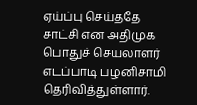ஏய்ப்பு செய்ததே சாட்சி என அதிமுக பொதுச் செயலாளர் எடப்பாடி பழனிசாமி தெரிவித்துள்ளார்.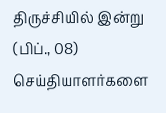திருச்சியில் இன்று (பிப்., 08) செய்தியாளர்களை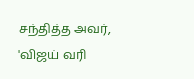சந்தித்த அவர், 'விஜய் வரி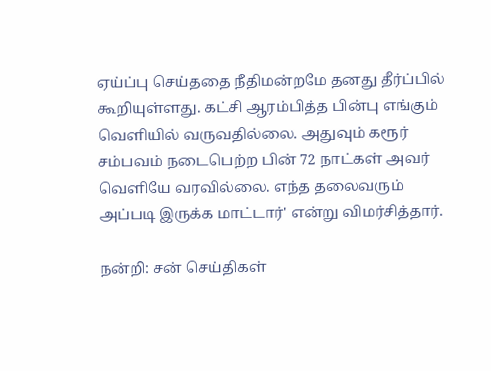ஏய்ப்பு செய்ததை நீதிமன்றமே தனது தீர்ப்பில் கூறியுள்ளது. கட்சி ஆரம்பித்த பின்பு எங்கும் வெளியில் வருவதில்லை. அதுவும் கரூர் சம்பவம் நடைபெற்ற பின் 72 நாட்கள் அவர் வெளியே வரவில்லை. எந்த தலைவரும் அப்படி இருக்க மாட்டார்' என்று விமர்சித்தார்.

நன்றி: சன் செய்திகள்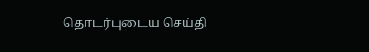தொடர்புடைய செய்தி